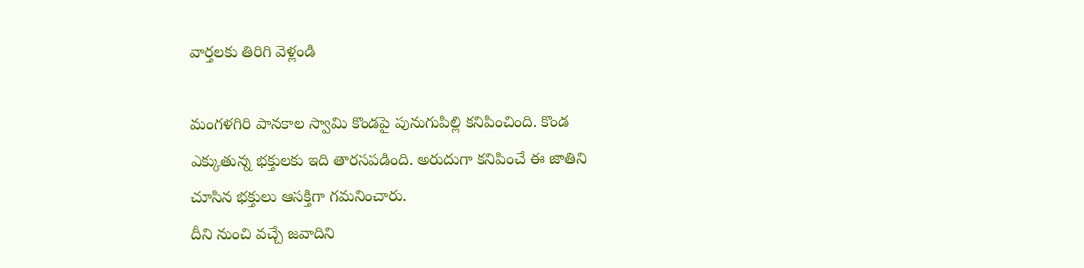వార్తలకు తిరిగి వెళ్లండి

మంగళగిరి పానకాల స్వామి కొండపై పునుగుపిల్లి కనిపించింది. కొండ ఎక్కుతున్న భక్తులకు ఇది తారసపడింది. అరుదుగా కనిపించే ఈ జాతిని చూసిన భక్తులు ఆసక్తిగా గమనించారు.
దీని నుంచి వచ్చే జవాదిని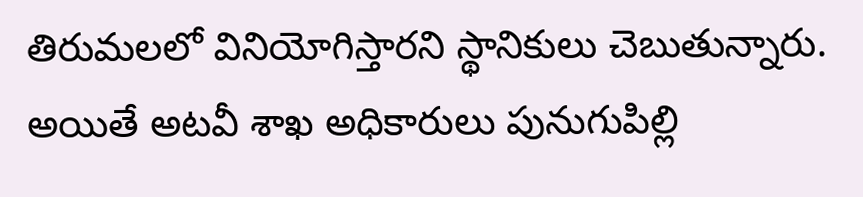తిరుమలలో వినియోగిస్తారని స్థానికులు చెబుతున్నారు. అయితే అటవీ శాఖ అధికారులు పునుగుపిల్లి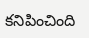కనిపించింది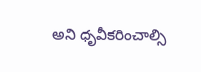అని ధృవీకరించాల్సి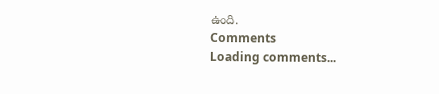ఉంది.
Comments
Loading comments...